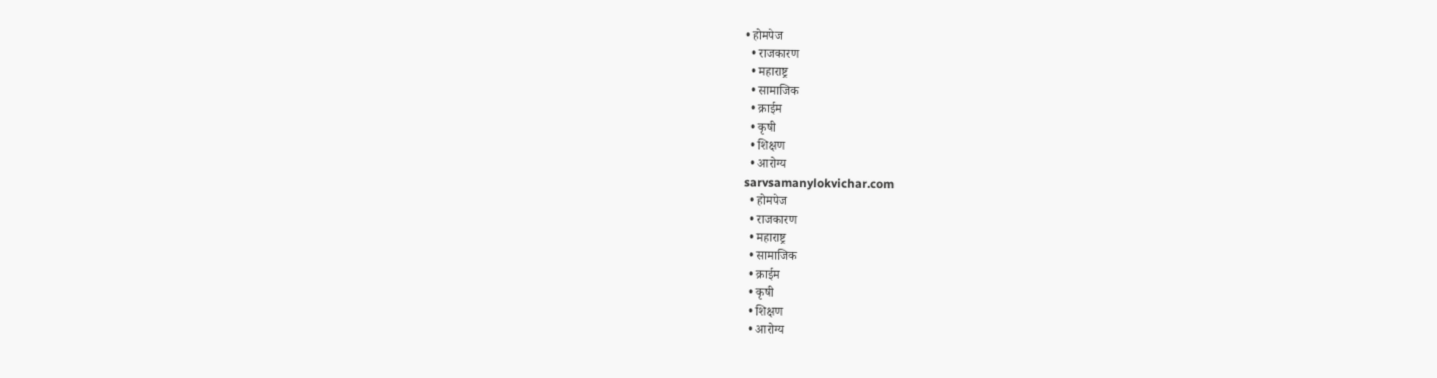• होमपेज
  • राजकारण
  • महाराष्ट्र
  • सामाजिक
  • क्राईम
  • कृषी
  • शिक्षण
  • आरोग्य
sarvsamanylokvichar.com
  • होमपेज
  • राजकारण
  • महाराष्ट्र
  • सामाजिक
  • क्राईम
  • कृषी
  • शिक्षण
  • आरोग्य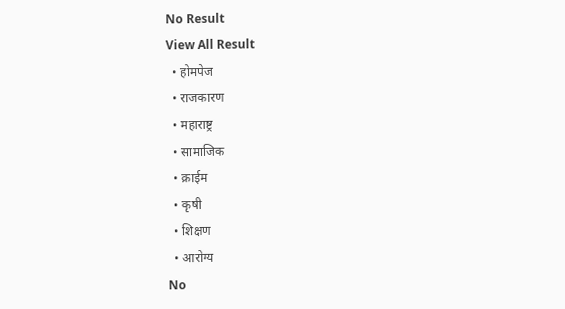No Result
View All Result
  • होमपेज
  • राजकारण
  • महाराष्ट्र
  • सामाजिक
  • क्राईम
  • कृषी
  • शिक्षण
  • आरोग्य
No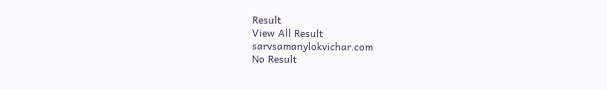Result
View All Result
sarvsamanylokvichar.com
No Result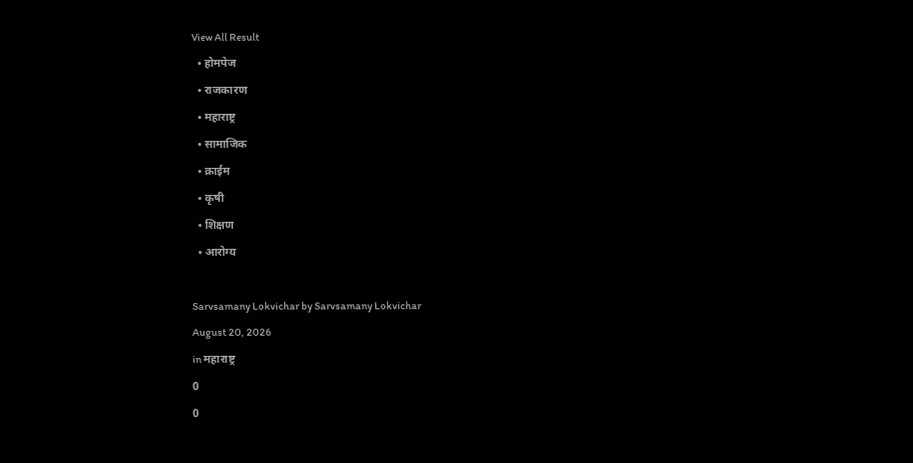View All Result
  • होमपेज
  • राजकारण
  • महाराष्ट्र
  • सामाजिक
  • क्राईम
  • कृषी
  • शिक्षण
  • आरोग्य

Sarvsamany Lokvichar by Sarvsamany Lokvichar
August 20, 2026
in महाराष्ट्र
0
0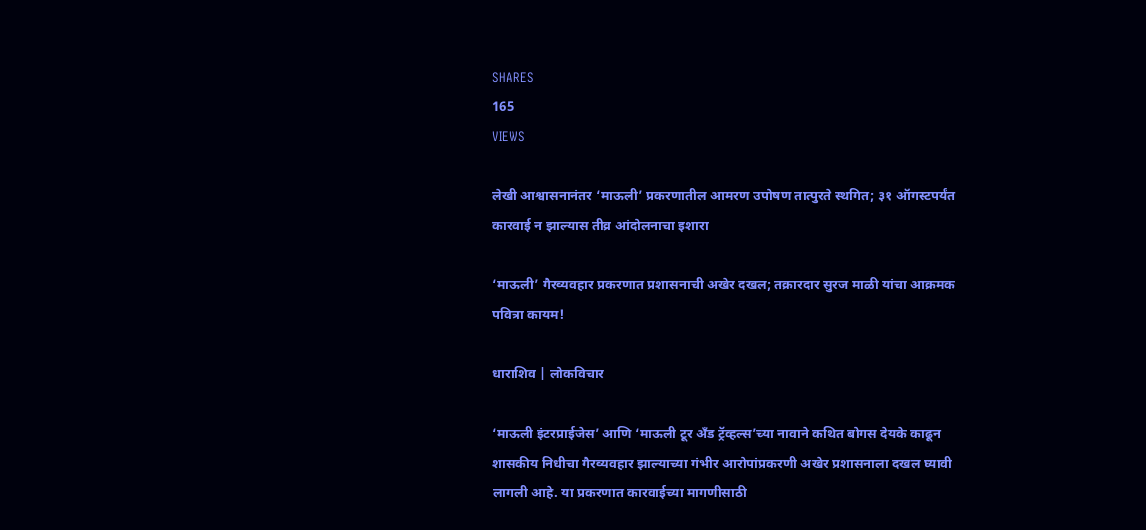SHARES
165
VIEWS

लेखी आश्वासनानंतर ‘माऊली’ प्रकरणातील आमरण उपोषण तात्पुरते स्थगित; ३१ ऑगस्टपर्यंत कारवाई न झाल्यास तीव्र आंदोलनाचा इशारा

‘माऊली’ गैरव्यवहार प्रकरणात प्रशासनाची अखेर दखल; तक्रारदार सुरज माळी यांचा आक्रमक पवित्रा कायम!

धाराशिव | लोकविचार

‘माऊली इंटरप्राईजेस’ आणि ‘माऊली टूर अँड ट्रॅव्हल्स’च्या नावाने कथित बोगस देयके काढून शासकीय निधीचा गैरव्यवहार झाल्याच्या गंभीर आरोपांप्रकरणी अखेर प्रशासनाला दखल घ्यावी लागली आहे. या प्रकरणात कारवाईच्या मागणीसाठी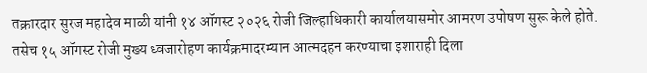तक्रारदार सुरज महादेव माळी यांनी १४ ऑगस्ट २०२६ रोजी जिल्हाधिकारी कार्यालयासमोर आमरण उपोषण सुरू केले होते. तसेच १५ ऑगस्ट रोजी मुख्य ध्वजारोहण कार्यक्रमादरम्यान आत्मदहन करण्याचा इशाराही दिला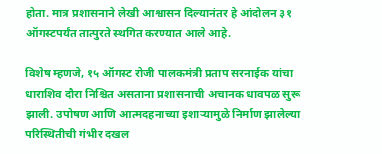होता. मात्र प्रशासनाने लेखी आश्वासन दिल्यानंतर हे आंदोलन ३१ ऑगस्टपर्यंत तात्पुरते स्थगित करण्यात आले आहे.

विशेष म्हणजे, १५ ऑगस्ट रोजी पालकमंत्री प्रताप सरनाईक यांचा धाराशिव दौरा निश्चित असताना प्रशासनाची अचानक धावपळ सुरू झाली. उपोषण आणि आत्मदहनाच्या इशाऱ्यामुळे निर्माण झालेल्या परिस्थितीची गंभीर दखल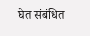घेत संबंधित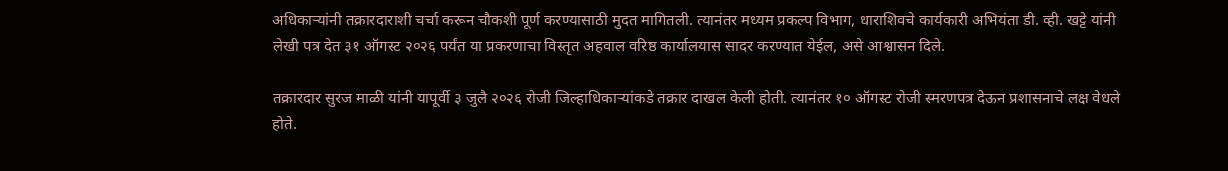अधिकाऱ्यांनी तक्रारदाराशी चर्चा करून चौकशी पूर्ण करण्यासाठी मुदत मागितली. त्यानंतर मध्यम प्रकल्प विभाग, धाराशिवचे कार्यकारी अभियंता डी. व्ही. खट्टे यांनी लेखी पत्र देत ३१ ऑगस्ट २०२६ पर्यंत या प्रकरणाचा विस्तृत अहवाल वरिष्ठ कार्यालयास सादर करण्यात येईल, असे आश्वासन दिले.

तक्रारदार सुरज माळी यांनी यापूर्वी ३ जुलै २०२६ रोजी जिल्हाधिकाऱ्यांकडे तक्रार दाखल केली होती. त्यानंतर १० ऑगस्ट रोजी स्मरणपत्र देऊन प्रशासनाचे लक्ष वेधले होते.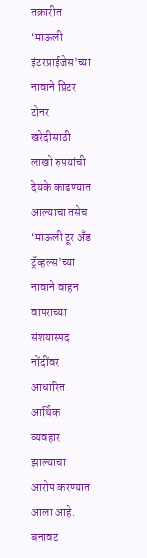तक्रारीत ‘माऊली इंटरप्राईजेस’च्या नावाने प्रिंटर टोनर खरेदीसाठी लाखो रुपयांची देयके काढण्यात आल्याचा तसेच ‘माऊली टूर अँड ट्रॅव्हल्स’च्या नावाने वाहन वापराच्या संशयास्पद नोंदींवर आधारित आर्थिक व्यवहार झाल्याचा आरोप करण्यात आला आहे. बनावट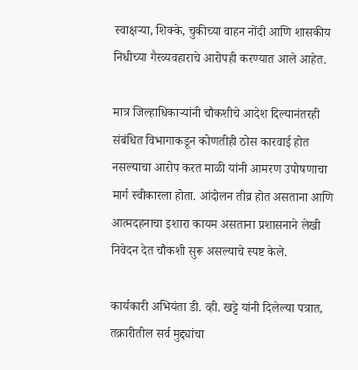स्वाक्षऱ्या, शिक्के, चुकीच्या वाहन नोंदी आणि शासकीय निधीच्या गैरव्यवहाराचे आरोपही करण्यात आले आहेत.

मात्र जिल्हाधिकाऱ्यांनी चौकशीचे आदेश दिल्यानंतरही संबंधित विभागाकडून कोणतीही ठोस कारवाई होत नसल्याचा आरोप करत माळी यांनी आमरण उपोषणाचा मार्ग स्वीकारला होता. आंदोलन तीव्र होत असताना आणि आत्मदहनाचा इशारा कायम असताना प्रशासनाने लेखी निवेदन देत चौकशी सुरू असल्याचे स्पष्ट केले.

कार्यकारी अभियंता डी. व्ही. खट्टे यांनी दिलेल्या पत्रात, तक्रारीतील सर्व मुद्द्यांचा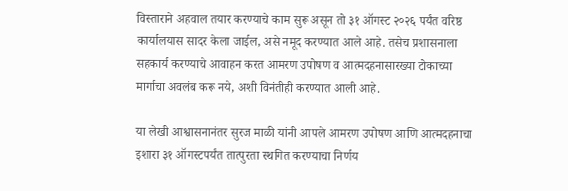विस्ताराने अहवाल तयार करण्याचे काम सुरू असून तो ३१ ऑगस्ट २०२६ पर्यंत वरिष्ठ कार्यालयास सादर केला जाईल, असे नमूद करण्यात आले आहे. तसेच प्रशासनाला सहकार्य करण्याचे आवाहन करत आमरण उपोषण व आत्मदहनासारख्या टोकाच्या मार्गाचा अवलंब करू नये, अशी विनंतीही करण्यात आली आहे.

या लेखी आश्वासनानंतर सुरज माळी यांनी आपले आमरण उपोषण आणि आत्मदहनाचा इशारा ३१ ऑगस्टपर्यंत तात्पुरता स्थगित करण्याचा निर्णय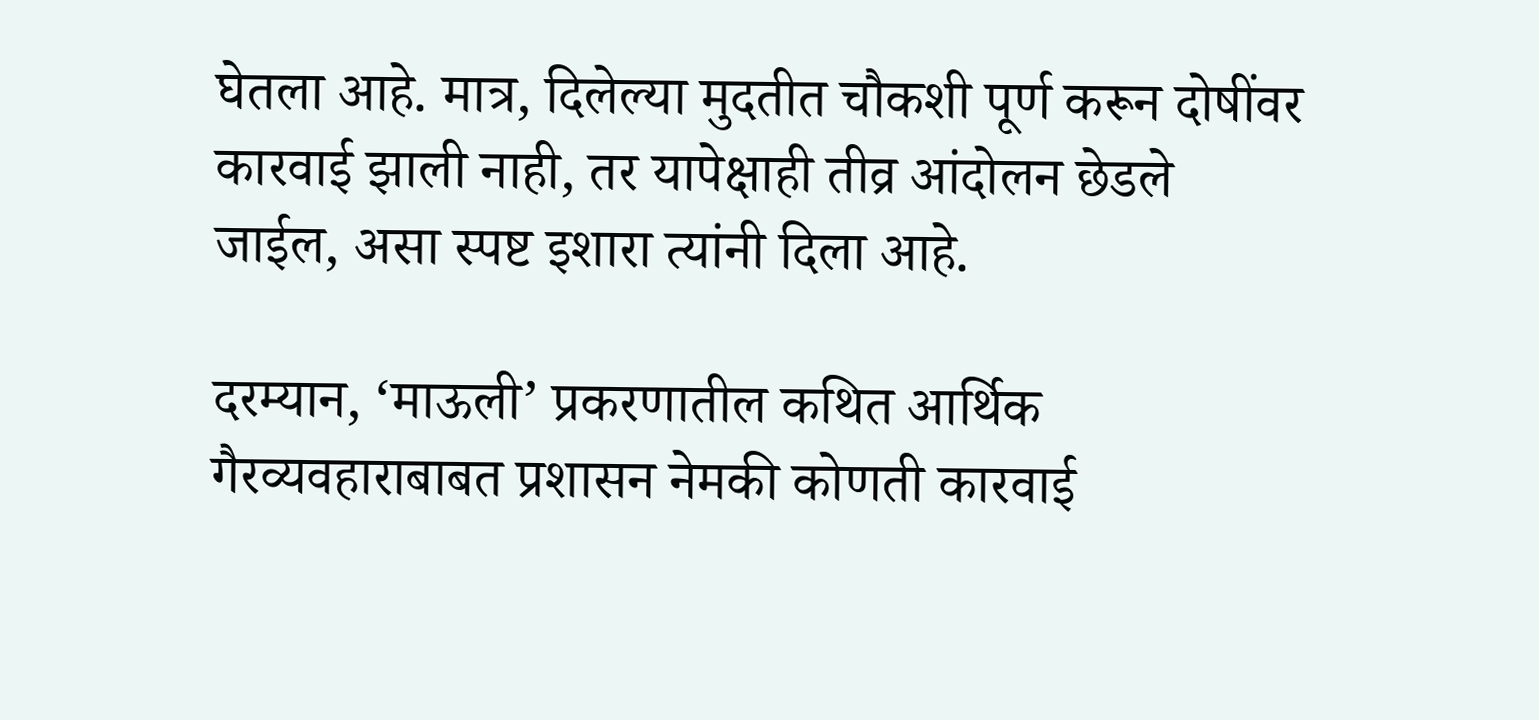घेतला आहे. मात्र, दिलेल्या मुदतीत चौकशी पूर्ण करून दोषींवर कारवाई झाली नाही, तर यापेक्षाही तीव्र आंदोलन छेडले जाईल, असा स्पष्ट इशारा त्यांनी दिला आहे.

दरम्यान, ‘माऊली’ प्रकरणातील कथित आर्थिक गैरव्यवहाराबाबत प्रशासन नेमकी कोणती कारवाई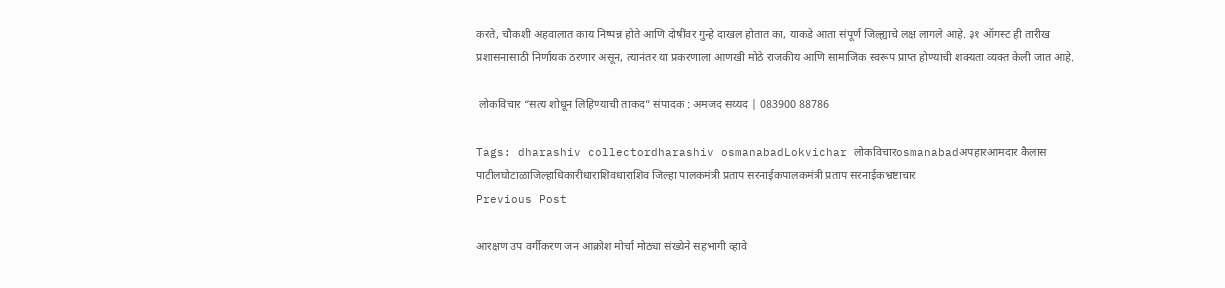करते, चौकशी अहवालात काय निष्पन्न होते आणि दोषींवर गुन्हे दाखल होतात का, याकडे आता संपूर्ण जिल्ह्याचे लक्ष लागले आहे. ३१ ऑगस्ट ही तारीख प्रशासनासाठी निर्णायक ठरणार असून, त्यानंतर या प्रकरणाला आणखी मोठे राजकीय आणि सामाजिक स्वरूप प्राप्त होण्याची शक्यता व्यक्त केली जात आहे.

 लोकविचार “सत्य शोधून लिहिण्याची ताकद” संपादक : अमजद सय्यद | 083900 88786

Tags: dharashiv collectordharashiv osmanabadLokvichar लोकविचारosmanabadअपहारआमदार कैलास पाटीलघोटाळाजिल्हाधिकारीधाराशिवधाराशिव जिल्हा पालकमंत्री प्रताप सरनाईकपालकमंत्री प्रताप सरनाईकभ्रष्टाचार
Previous Post

आरक्षण उप वर्गीकरण जन आक्रोश मोर्चा मोठ्या संख्येने सहभागी व्हावे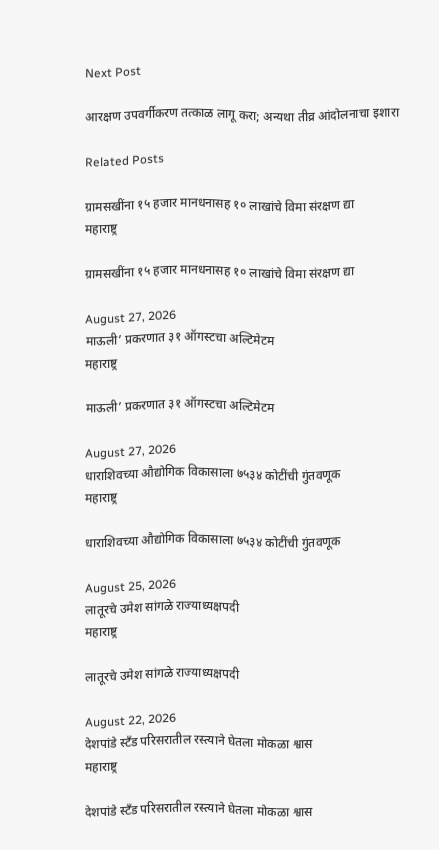Next Post

आरक्षण उपवर्गीकरण तत्काळ लागू करा; अन्यथा तीव्र आंदोलनाचा इशारा

Related Posts

ग्रामसखींना १५ हजार मानधनासह १० लाखांचे विमा संरक्षण द्या
महाराष्ट्र

ग्रामसखींना १५ हजार मानधनासह १० लाखांचे विमा संरक्षण द्या

August 27, 2026
माऊली’ प्रकरणात ३१ ऑगस्टचा अल्टिमेटम
महाराष्ट्र

माऊली’ प्रकरणात ३१ ऑगस्टचा अल्टिमेटम

August 27, 2026
धाराशिवच्या औद्योगिक विकासाला ७५३४ कोटींची गुंतवणूक
महाराष्ट्र

धाराशिवच्या औद्योगिक विकासाला ७५३४ कोटींची गुंतवणूक

August 25, 2026
लातूरचे उमेश सांगळे राज्याध्यक्षपदी
महाराष्ट्र

लातूरचे उमेश सांगळे राज्याध्यक्षपदी

August 22, 2026
देशपांडे स्टँड परिसरातील रस्त्याने घेतला मोकळा श्वास
महाराष्ट्र

देशपांडे स्टँड परिसरातील रस्त्याने घेतला मोकळा श्वास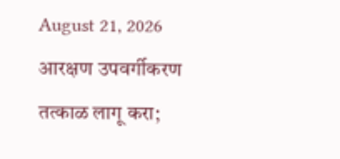August 21, 2026
आरक्षण उपवर्गीकरण तत्काळ लागू करा;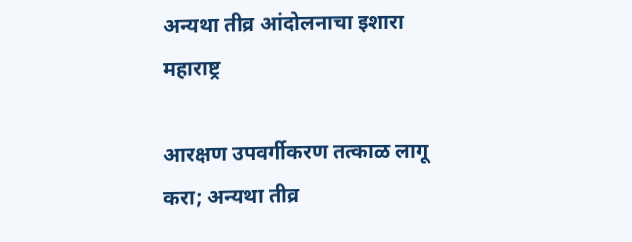अन्यथा तीव्र आंदोलनाचा इशारा
महाराष्ट्र

आरक्षण उपवर्गीकरण तत्काळ लागू करा; अन्यथा तीव्र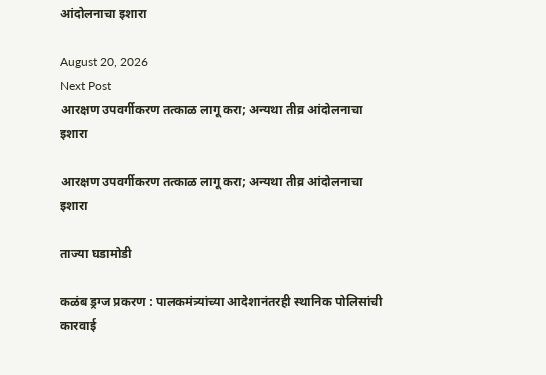आंदोलनाचा इशारा

August 20, 2026
Next Post
आरक्षण उपवर्गीकरण तत्काळ लागू करा; अन्यथा तीव्र आंदोलनाचा इशारा

आरक्षण उपवर्गीकरण तत्काळ लागू करा; अन्यथा तीव्र आंदोलनाचा इशारा

ताज्या घडामोडी

कळंब ड्रग्ज प्रकरण : पालकमंत्र्यांच्या आदेशानंतरही स्थानिक पोलिसांची कारवाई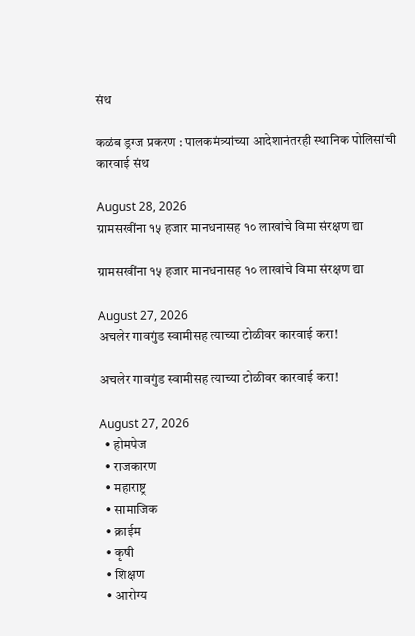संथ

कळंब ड्रग्ज प्रकरण : पालकमंत्र्यांच्या आदेशानंतरही स्थानिक पोलिसांची कारवाई संथ

August 28, 2026
ग्रामसखींना १५ हजार मानधनासह १० लाखांचे विमा संरक्षण द्या

ग्रामसखींना १५ हजार मानधनासह १० लाखांचे विमा संरक्षण द्या

August 27, 2026
अचलेर गावगुंड स्वामीसह त्याच्या टोळीवर कारवाई करा!

अचलेर गावगुंड स्वामीसह त्याच्या टोळीवर कारवाई करा!

August 27, 2026
  • होमपेज
  • राजकारण
  • महाराष्ट्र
  • सामाजिक
  • क्राईम
  • कृषी
  • शिक्षण
  • आरोग्य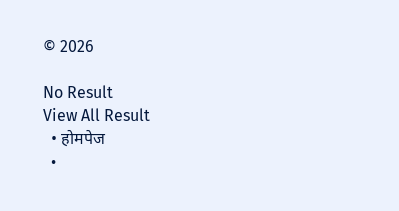© 2026

No Result
View All Result
  • होमपेज
  •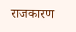राजकारण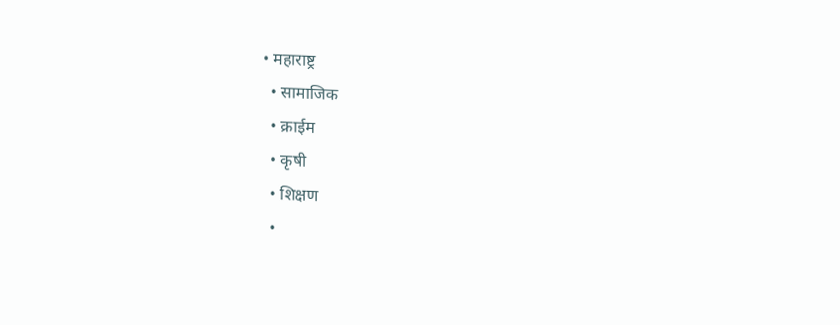• महाराष्ट्र
  • सामाजिक
  • क्राईम
  • कृषी
  • शिक्षण
  •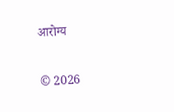आरोग्य

© 2026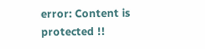error: Content is protected !!